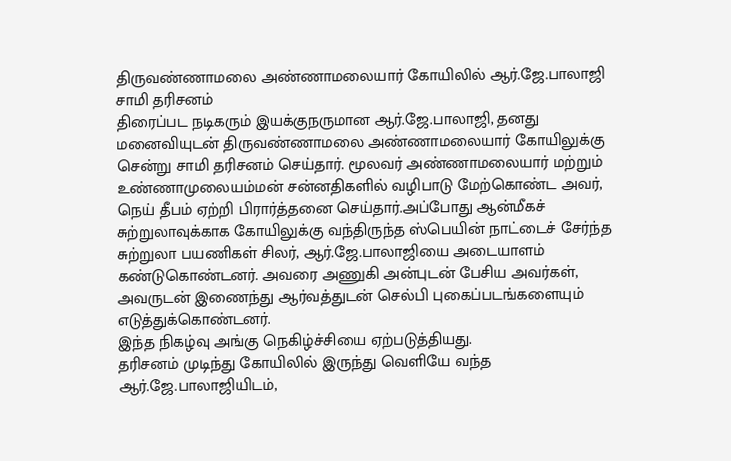திருவண்ணாமலை அண்ணாமலையார் கோயிலில் ஆர்.ஜே.பாலாஜி சாமி தரிசனம்
திரைப்பட நடிகரும் இயக்குநருமான ஆர்.ஜே.பாலாஜி, தனது மனைவியுடன் திருவண்ணாமலை அண்ணாமலையார் கோயிலுக்கு சென்று சாமி தரிசனம் செய்தார். மூலவர் அண்ணாமலையார் மற்றும் உண்ணாமுலையம்மன் சன்னதிகளில் வழிபாடு மேற்கொண்ட அவர், நெய் தீபம் ஏற்றி பிரார்த்தனை செய்தார்.அப்போது ஆன்மீகச் சுற்றுலாவுக்காக கோயிலுக்கு வந்திருந்த ஸ்பெயின் நாட்டைச் சேர்ந்த சுற்றுலா பயணிகள் சிலர், ஆர்.ஜே.பாலாஜியை அடையாளம் கண்டுகொண்டனர். அவரை அணுகி அன்புடன் பேசிய அவர்கள், அவருடன் இணைந்து ஆர்வத்துடன் செல்பி புகைப்படங்களையும் எடுத்துக்கொண்டனர்.
இந்த நிகழ்வு அங்கு நெகிழ்ச்சியை ஏற்படுத்தியது.
தரிசனம் முடிந்து கோயிலில் இருந்து வெளியே வந்த ஆர்.ஜே.பாலாஜியிடம்,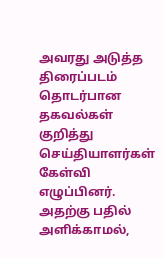அவரது அடுத்த திரைப்படம் தொடர்பான தகவல்கள் குறித்து செய்தியாளர்கள் கேள்வி எழுப்பினர். அதற்கு பதில் அளிக்காமல்,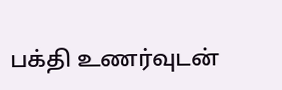பக்தி உணர்வுடன்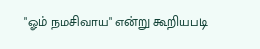"ஓம் நமசிவாய" என்று கூறியபடி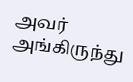அவர் அங்கிருந்து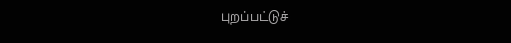புறப்பட்டுச்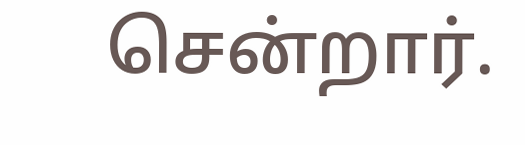சென்றார்.